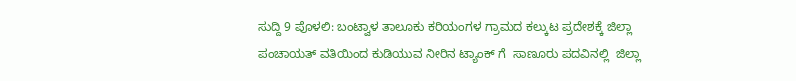ಸುದ್ದಿ 9 ಪೊಳಲಿ: ಬಂಟ್ವಾಳ ತಾಲೂಕು ಕರಿಯಂಗಳ ಗ್ರಾಮದ ಕಲ್ಕುಟ ಪ್ರದೇಶಕ್ಕೆ ಜಿಲ್ಲಾ ಪಂಚಾಯತ್ ವತಿಯಿಂದ ಕುಡಿಯುವ ನೀರಿನ ಟ್ಯಾಂಕ್ ಗೆ  ಸಾಣೂರು ಪದವಿನಲ್ಲಿ  ಜಿಲ್ಲಾ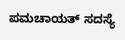ಪಮಚಾಯತ್ ಸದಸ್ಯೆ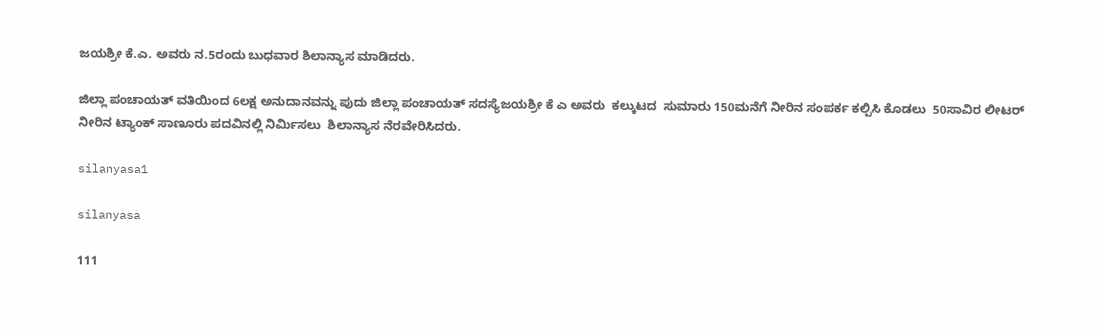ಜಯಶ್ರೀ ಕೆ.ಎ. ಅವರು ನ.5ರಂದು ಬುಧವಾರ ಶಿಲಾನ್ಯಾಸ ಮಾಡಿದರು.

ಜಿಲ್ಲಾ ಪಂಚಾಯತ್ ವತಿಯಿಂದ 6ಲಕ್ಷ ಅನುದಾನವನ್ನು ಪುದು ಜಿಲ್ಲಾ ಪಂಚಾಯತ್ ಸದಸ್ಯೆಜಯಶ್ರೀ ಕೆ ಎ ಅವರು  ಕಲ್ಕುಟದ  ಸುಮಾರು 150ಮನೆಗೆ ನೀರಿನ ಸಂಪರ್ಕ ಕಲ್ಪಿಸಿ ಕೊಡಲು  50ಸಾವಿರ ಲೀಟರ್ ನೀರಿನ ಟ್ಯಾಂಕ್ ಸಾಣೂರು ಪದವಿನಲ್ಲಿ ನಿರ್ಮಿಸಲು  ಶಿಲಾನ್ಯಾಸ ನೆರವೇರಿಸಿದರು.

silanyasa1

silanyasa

111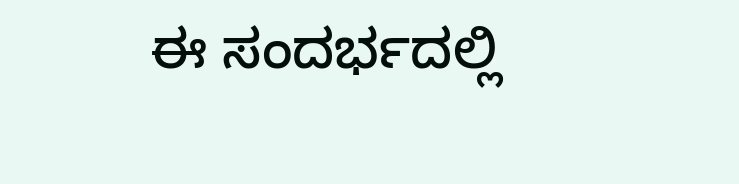ಈ ಸಂದರ್ಭದಲ್ಲಿ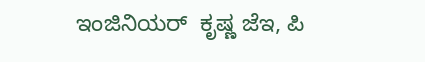ಇಂಜಿನಿಯರ್  ಕೃಷ್ಣ ಜೆಇ, ಪಿ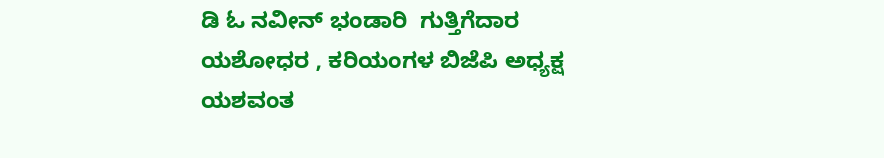ಡಿ ಓ ನವೀನ್ ಭಂಡಾರಿ  ಗುತ್ತಿಗೆದಾರ ಯಶೋಧರ , ಕರಿಯಂಗಳ ಬಿಜೆಪಿ ಅಧ್ಯಕ್ಷ  ಯಶವಂತ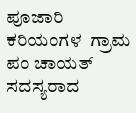ಪೂಜಾರಿ  ಕರಿಯಂಗಳ  ಗ್ರಾಮ ಪಂ ಚಾಯತ್ ಸದಸ್ಯರಾದ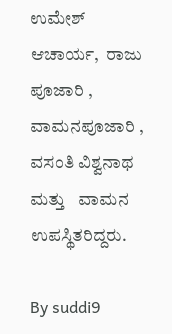ಉಮೇಶ್ ಆಚಾರ್ಯ,  ರಾಜು ಪೂಜಾರಿ , ವಾಮನಪೂಜಾರಿ , ವಸಂತಿ ವಿಶ್ವನಾಥ ಮತ್ತು   ವಾಮನ ಉಪಸ್ಥಿತರಿದ್ದರು.

By suddi9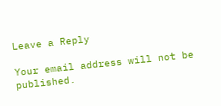Leave a Reply

Your email address will not be published.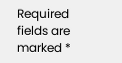Required fields are marked *